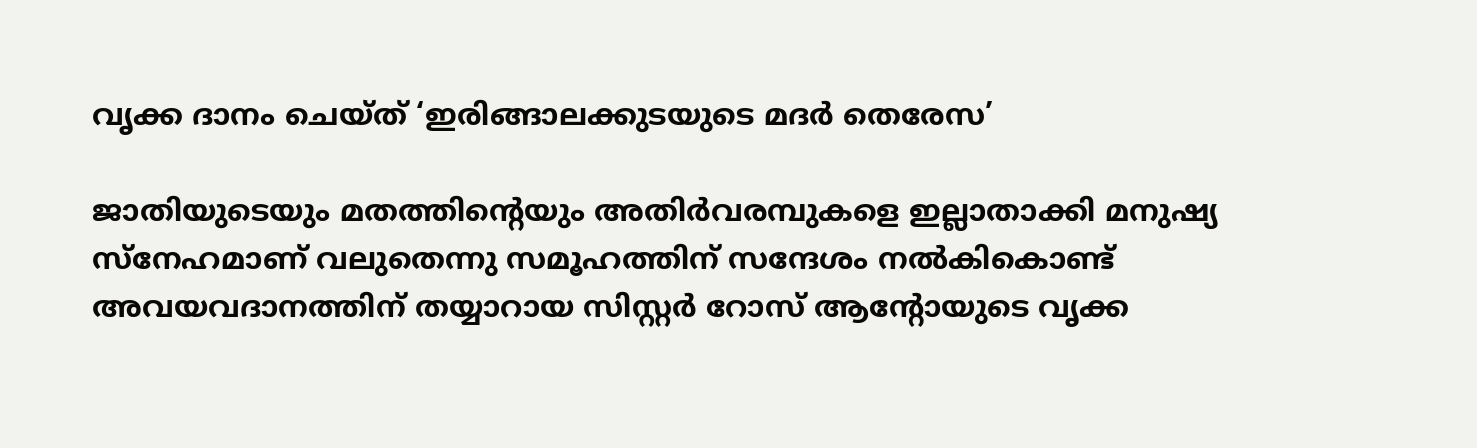വൃക്ക ദാനം ചെയ്ത് ‘ഇരിങ്ങാലക്കുടയുടെ മദർ തെരേസ’

ജാതിയുടെയും മതത്തിന്റെയും അതിര്‍വരമ്പുകളെ ഇല്ലാതാക്കി മനുഷ്യ സ്നേഹമാണ് വലുതെന്നു സമൂഹത്തിന് സന്ദേശം നല്‍കികൊണ്ട് അവയവദാനത്തിന് തയ്യാറായ സിസ്റ്റര്‍ റോസ് ആന്റോയുടെ വൃക്ക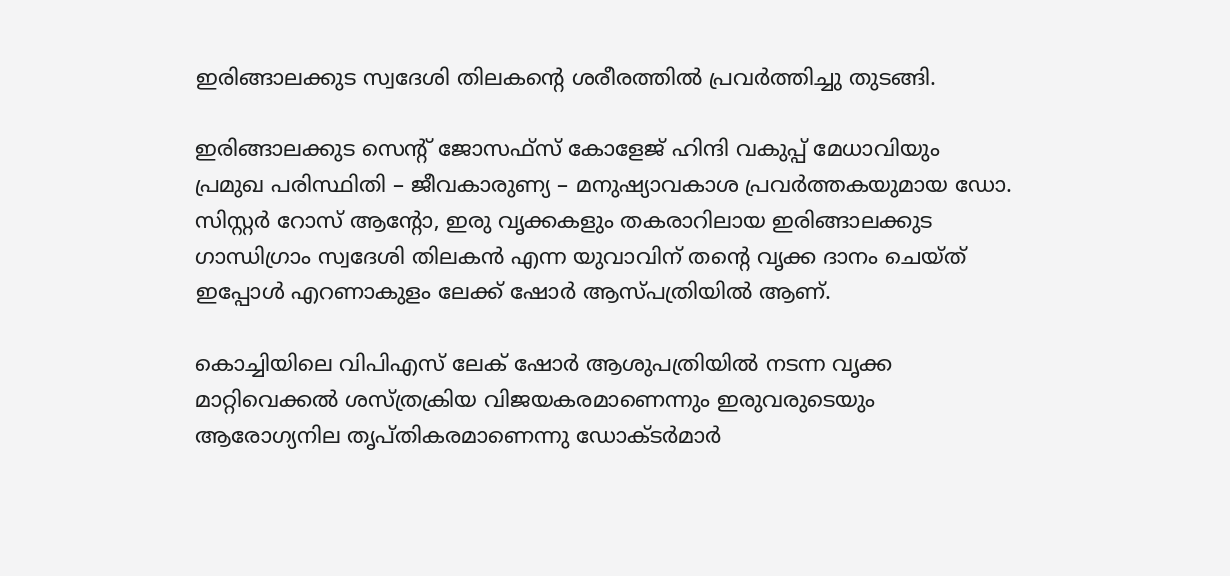ഇരിങ്ങാലക്കുട സ്വദേശി തിലകന്റെ ശരീരത്തിൽ പ്രവര്‍ത്തിച്ചു തുടങ്ങി.

ഇരിങ്ങാലക്കുട സെന്റ് ജോസഫ്സ് കോളേജ് ഹിന്ദി വകുപ്പ് മേധാവിയും പ്രമുഖ പരിസ്ഥിതി – ജീവകാരുണ്യ – മനുഷ്യാവകാശ പ്രവർത്തകയുമായ ഡോ. സിസ്റ്റർ റോസ് ആന്റോ, ഇരു വൃക്കകളും തകരാറിലായ ഇരിങ്ങാലക്കുട ഗാന്ധിഗ്രാം സ്വദേശി തിലകൻ എന്ന യുവാവിന് തന്റെ വൃക്ക ദാനം ചെയ്ത് ഇപ്പോൾ എറണാകുളം ലേക്ക് ഷോർ ആസ്പത്രിയിൽ ആണ്.

കൊച്ചിയിലെ വിപിഎസ് ലേക് ഷോർ ആശുപത്രിയിൽ നടന്ന വൃക്ക മാറ്റിവെക്കല്‍ ശസ്ത്രക്രിയ വിജയകരമാണെന്നും ഇരുവരുടെയും ആരോഗ്യനില തൃപ്തികരമാണെന്നു ഡോക്ടർമാർ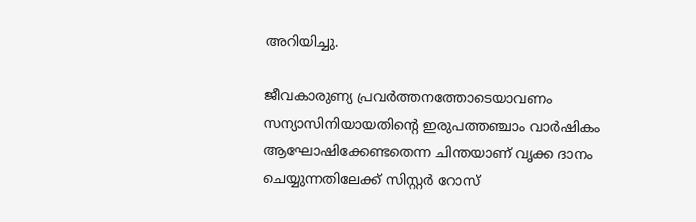അറിയിച്ചു.

ജീവകാരുണ്യ പ്രവർത്തനത്തോടെയാവണം സന്യാസിനിയായതിന്റെ ഇരുപത്തഞ്ചാം വാർഷികം ആഘോഷിക്കേണ്ടതെന്ന ചിന്തയാണ് വൃക്ക ദാനം ചെയ്യുന്നതിലേക്ക് സിസ്റ്റർ റോസ്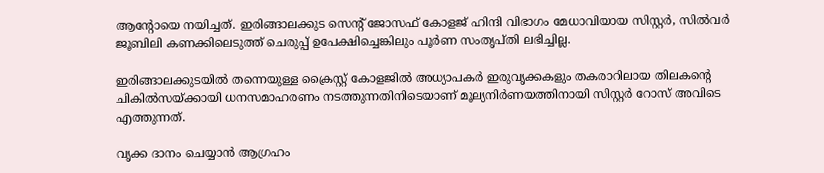ആന്റോയെ നയിച്ചത്. ഇരിങ്ങാലക്കുട സെന്റ് ജോസഫ് കോളജ് ഹിന്ദി വിഭാഗം മേധാവിയായ സിസ്റ്റർ, സിൽവർ ജൂബിലി കണക്കിലെടുത്ത് ചെരുപ്പ് ഉപേക്ഷിച്ചെങ്കിലും പൂർണ സംതൃപ്തി ലഭിച്ചില്ല.

ഇരിങ്ങാലക്കുടയിൽ തന്നെയുള്ള ക്രൈസ്റ്റ് കോളജില്‍ അധ്യാപകർ ഇരുവൃക്കകളും തകരാറിലായ തിലകന്റെ ചികിൽസയ്ക്കായി ധനസമാഹരണം നടത്തുന്നതിനിടെയാണ് മൂല്യനിർണയത്തിനായി സിസ്റ്റർ റോസ് അവിടെ എത്തുന്നത്.

വൃക്ക ദാനം ചെയ്യാൻ ആഗ്രഹം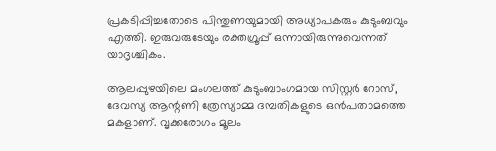പ്രകടിപ്പിച്ചതോടെ പിന്തുണയുമായി അധ്യാപകരും കുടുംബവും എത്തി. ഇരുവരുടേയും രക്തഗ്രൂപ്പ് ഒന്നായിരുന്നുവെന്നത് യാദൃശ്ചികം.

ആലപ്പുഴയിലെ മംഗലത്ത് കുടുംബാംഗമായ സിസ്റ്റർ റോസ്, ദേവസ്യ ആന്റണി ത്രേസ്യാമ്മ ദമ്പതികളുടെ ഒൻപതാമത്തെ മകളാണ്. വൃക്കരോഗം മൂലം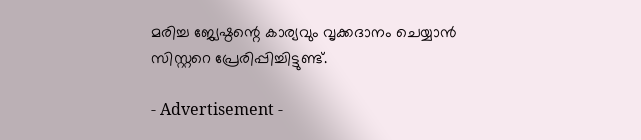മരിച്ച ജ്യേഷ്ഠന്റെ കാര്യവും വൃക്കദാനം ചെയ്യാൻ സിസ്റ്ററെ പ്രേരിപ്പിച്ചിട്ടുണ്ട്.

- Advertisement -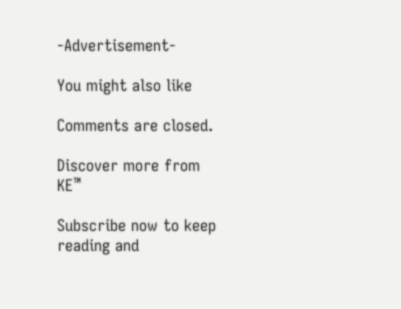-Advertisement-

You might also like

Comments are closed.

Discover more from KE™

Subscribe now to keep reading and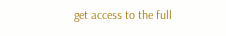get access to the full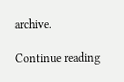archive.

Continue reading